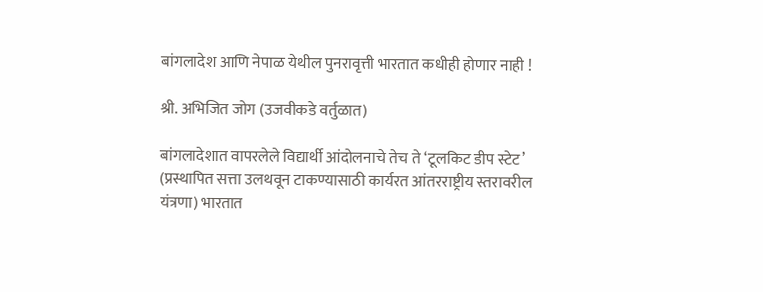बांगलादेश आणि नेपाळ येथील पुनरावृत्ती भारतात कधीही होणार नाही !

श्री. अभिजित जोग (उजवीकडे वर्तुळात)

बांगलादेशात वापरलेले विद्यार्थी आंदोलनाचे तेच ते ‘टूलकिट डीप स्टेट’ (प्रस्थापित सत्ता उलथवून टाकण्यासाठी कार्यरत आंतरराष्ट्रीय स्तरावरील यंत्रणा) भारतात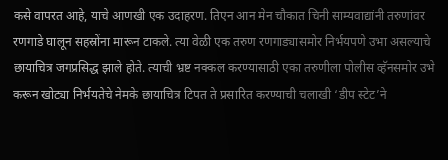कसे वापरत आहे, याचे आणखी एक उदाहरण. तिएन आन मेन चौकात चिनी साम्यवाद्यांनी तरुणांवर रणगाडे घालून सहस्रोंना मारून टाकले. त्या वेळी एक तरुण रणगाड्यासमोर निर्भयपणे उभा असल्याचे छायाचित्र जगप्रसिद्ध झाले होते. त्याची भ्रष्ट नक्कल करण्यासाठी एका तरुणीला पोलीस व्हॅनसमोर उभे करून खोट्या निर्भयतेचे नेमके छायाचित्र टिपत ते प्रसारित करण्याची चलाखी ‘डीप स्टेट’ने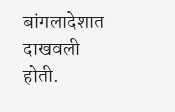बांगलादेशात दाखवली होती.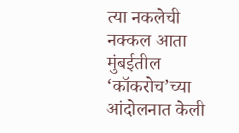त्या नकलेची नक्कल आता मुंबईतील ‘कॉकरोच’च्या आंदोलनात केली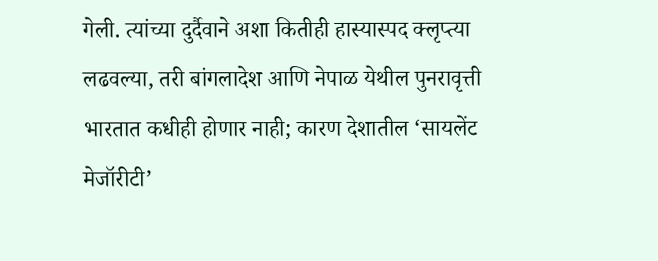गेली. त्यांच्या दुर्दैवाने अशा कितीही हास्यास्पद क्लृप्त्या लढवल्या, तरी बांगलादेश आणि नेपाळ येथील पुनरावृत्ती भारतात कधीही होणार नाही; कारण देशातील ‘सायलेंट मेजॉरीटी’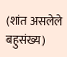(शांत असलेले बहुसंख्य)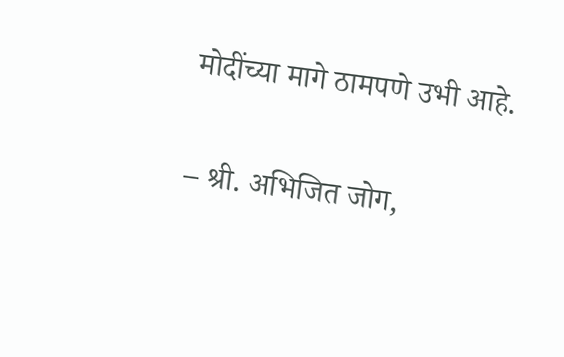मोदींच्या मागे ठामपणे उभी आहे.

– श्री. अभिजित जोग,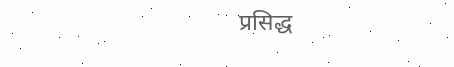प्रसिद्ध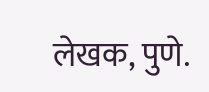लेखक, पुणे.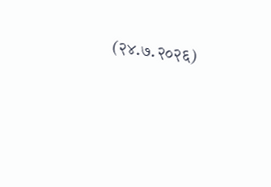(२४.७.२०२६)